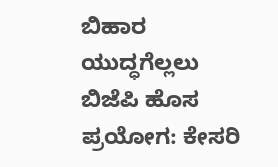ಬಿಹಾರ ಯುದ್ಧಗೆಲ್ಲಲು ಬಿಜೆಪಿ ಹೊಸ ಪ್ರಯೋಗ: ಕೇಸರಿ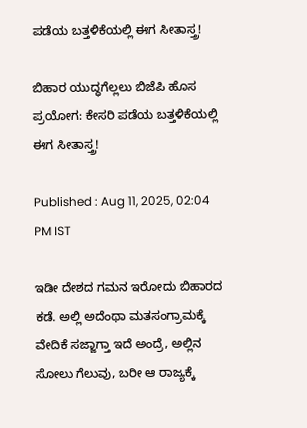ಪಡೆಯ ಬತ್ತಳಿಕೆಯಲ್ಲಿ ಈಗ ಸೀತಾಸ್ತ್ರ!

ಬಿಹಾರ ಯುದ್ಧಗೆಲ್ಲಲು ಬಿಜೆಪಿ ಹೊಸ ಪ್ರಯೋಗ: ಕೇಸರಿ ಪಡೆಯ ಬತ್ತಳಿಕೆಯಲ್ಲಿ ಈಗ ಸೀತಾಸ್ತ್ರ!

Published : Aug 11, 2025, 02:04 PM IST

ಇಡೀ ದೇಶದ ಗಮನ ಇರೋದು ಬಿಹಾರದ ಕಡೆ. ಅಲ್ಲಿ ಅದೆಂಥಾ ಮತಸಂಗ್ರಾಮಕ್ಕೆ ವೇದಿಕೆ ಸಜ್ಜಾಗ್ತಾ ಇದೆ ಅಂದ್ರೆ, ಅಲ್ಲಿನ ಸೋಲು ಗೆಲುವು, ಬರೀ ಆ ರಾಜ್ಯಕ್ಕೆ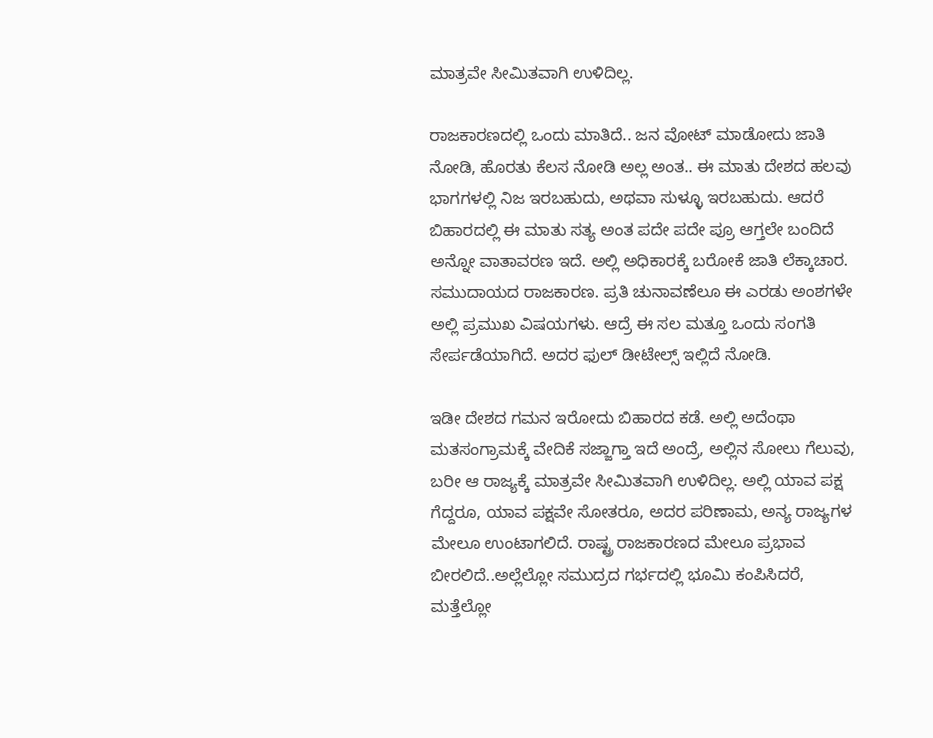ಮಾತ್ರವೇ ಸೀಮಿತವಾಗಿ ಉಳಿದಿಲ್ಲ.

ರಾಜಕಾರಣದಲ್ಲಿ ಒಂದು ಮಾತಿದೆ.. ಜನ ವೋಟ್ ಮಾಡೋದು ಜಾತಿ ನೋಡಿ, ಹೊರತು ಕೆಲಸ ನೋಡಿ ಅಲ್ಲ ಅಂತ.. ಈ ಮಾತು ದೇಶದ ಹಲವು ಭಾಗಗಳಲ್ಲಿ ನಿಜ ಇರಬಹುದು, ಅಥವಾ ಸುಳ್ಳೂ ಇರಬಹುದು. ಆದರೆ ಬಿಹಾರದಲ್ಲಿ ಈ ಮಾತು ಸತ್ಯ ಅಂತ ಪದೇ ಪದೇ ಪ್ರೂ ಆಗ್ತಲೇ ಬಂದಿದೆ ಅನ್ನೋ ವಾತಾವರಣ ಇದೆ. ಅಲ್ಲಿ ಅಧಿಕಾರಕ್ಕೆ ಬರೋಕೆ ಜಾತಿ ಲೆಕ್ಕಾಚಾರ. ಸಮುದಾಯದ ರಾಜಕಾರಣ. ಪ್ರತಿ ಚುನಾವಣೆಲೂ ಈ ಎರಡು ಅಂಶಗಳೇ ಅಲ್ಲಿ ಪ್ರಮುಖ ವಿಷಯಗಳು. ಆದ್ರೆ ಈ ಸಲ ಮತ್ತೂ ಒಂದು ಸಂಗತಿ ಸೇರ್ಪಡೆಯಾಗಿದೆ. ಅದರ ಫುಲ್ ಡೀಟೇಲ್ಸ್ ಇಲ್ಲಿದೆ ನೋಡಿ.

ಇಡೀ ದೇಶದ ಗಮನ ಇರೋದು ಬಿಹಾರದ ಕಡೆ. ಅಲ್ಲಿ ಅದೆಂಥಾ ಮತಸಂಗ್ರಾಮಕ್ಕೆ ವೇದಿಕೆ ಸಜ್ಜಾಗ್ತಾ ಇದೆ ಅಂದ್ರೆ, ಅಲ್ಲಿನ ಸೋಲು ಗೆಲುವು, ಬರೀ ಆ ರಾಜ್ಯಕ್ಕೆ ಮಾತ್ರವೇ ಸೀಮಿತವಾಗಿ ಉಳಿದಿಲ್ಲ. ಅಲ್ಲಿ ಯಾವ ಪಕ್ಷ ಗೆದ್ದರೂ, ಯಾವ ಪಕ್ಷವೇ ಸೋತರೂ, ಅದರ ಪರಿಣಾಮ, ಅನ್ಯ ರಾಜ್ಯಗಳ ಮೇಲೂ ಉಂಟಾಗಲಿದೆ. ರಾಷ್ಟ್ರ ರಾಜಕಾರಣದ ಮೇಲೂ ಪ್ರಭಾವ ಬೀರಲಿದೆ..ಅಲ್ಲೆಲ್ಲೋ ಸಮುದ್ರದ ಗರ್ಭದಲ್ಲಿ ಭೂಮಿ ಕಂಪಿಸಿದರೆ, ಮತ್ತೆಲ್ಲೋ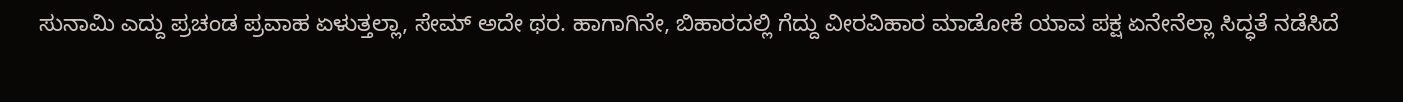ಸುನಾಮಿ ಎದ್ದು ಪ್ರಚಂಡ ಪ್ರವಾಹ ಏಳುತ್ತಲ್ಲಾ, ಸೇಮ್ ಅದೇ ಥರ. ಹಾಗಾಗಿನೇ, ಬಿಹಾರದಲ್ಲಿ ಗೆದ್ದು ವೀರವಿಹಾರ ಮಾಡೋಕೆ ಯಾವ ಪಕ್ಷ ಏನೇನೆಲ್ಲಾ ಸಿದ್ಧತೆ ನಡೆಸಿದೆ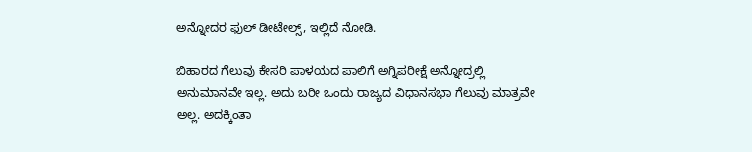ಅನ್ನೋದರ ಫುಲ್ ಡೀಟೇಲ್ಸ್, ಇಲ್ಲಿದೆ ನೋಡಿ.

ಬಿಹಾರದ ಗೆಲುವು ಕೇಸರಿ ಪಾಳಯದ ಪಾಲಿಗೆ ಅಗ್ನಿಪರೀಕ್ಷೆ ಅನ್ನೋದ್ರಲ್ಲಿ ಅನುಮಾನವೇ ಇಲ್ಲ. ಅದು ಬರೀ ಒಂದು ರಾಜ್ಯದ ವಿಧಾನಸಭಾ ಗೆಲುವು ಮಾತ್ರವೇ ಅಲ್ಲ. ಅದಕ್ಕಿಂತಾ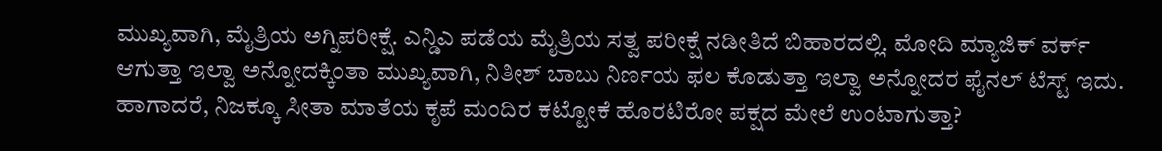ಮುಖ್ಯವಾಗಿ, ಮೈತ್ರಿಯ ಅಗ್ನಿಪರೀಕ್ಷೆ. ಎನ್ಡಿಎ ಪಡೆಯ ಮೈತ್ರಿಯ ಸತ್ವ ಪರೀಕ್ಷೆ ನಡೀತಿದೆ ಬಿಹಾರದಲ್ಲಿ. ಮೋದಿ ಮ್ಯಾಜಿಕ್ ವರ್ಕ್ ಆಗುತ್ತಾ ಇಲ್ವಾ ಅನ್ನೋದಕ್ಕಿಂತಾ ಮುಖ್ಯವಾಗಿ, ನಿತೀಶ್ ಬಾಬು ನಿರ್ಣಯ ಫಲ ಕೊಡುತ್ತಾ ಇಲ್ವಾ ಅನ್ನೋದರ ಫೈನಲ್ ಟೆಸ್ಟ್ ಇದು. ಹಾಗಾದರೆ, ನಿಜಕ್ಕೂ ಸೀತಾ ಮಾತೆಯ ಕೃಪೆ ಮಂದಿರ ಕಟ್ಟೋಕೆ ಹೊರಟಿರೋ ಪಕ್ಷದ ಮೇಲೆ ಉಂಟಾಗುತ್ತಾ?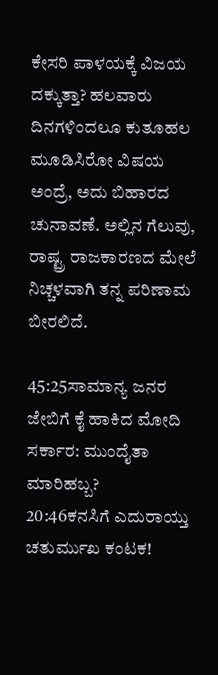ಕೇಸರಿ ಪಾಳಯಕ್ಕೆ ವಿಜಯ ದಕ್ಕುತ್ತಾ? ಹಲವಾರು ದಿನಗಳಿಂದಲೂ ಕುತೂಹಲ ಮೂಡಿಸಿರೋ ವಿಷಯ ಅಂದ್ರೆ, ಅದು ಬಿಹಾರದ ಚುನಾವಣೆ. ಅಲ್ಲಿನ ಗೆಲುವು, ರಾಷ್ಟ್ರ ರಾಜಕಾರಣದ ಮೇಲೆ ನಿಚ್ಚಳವಾಗಿ ತನ್ನ ಪರಿಣಾಮ ಬೀರಲಿದೆ.

45:25ಸಾಮಾನ್ಯ ಜನರ ಜೇಬಿಗೆ ಕೈ ಹಾಕಿದ ಮೋದಿ ಸರ್ಕಾರ: ಮುಂದೈತಾ ಮಾರಿಹಬ್ಬ?
20:46ಕನಸಿಗೆ ಎದುರಾಯ್ತು ಚತುರ್ಮುಖ ಕಂಟಕ!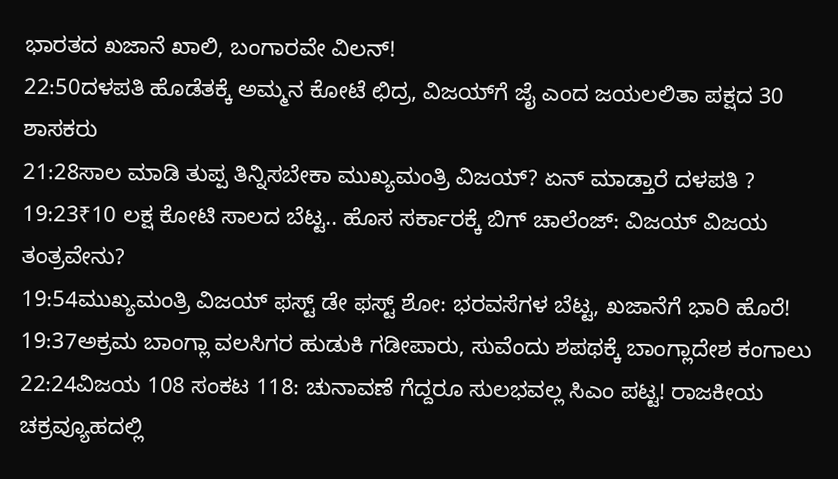ಭಾರತದ ಖಜಾನೆ ಖಾಲಿ, ಬಂಗಾರವೇ ವಿಲನ್!
22:50ದಳಪತಿ ಹೊಡೆತಕ್ಕೆ ಅಮ್ಮನ ಕೋಟೆ ಛಿದ್ರ, ವಿಜಯ್‌ಗೆ ಜೈ ಎಂದ ಜಯಲಲಿತಾ ಪಕ್ಷದ 30 ಶಾಸಕರು
21:28ಸಾಲ ಮಾಡಿ ತುಪ್ಪ ತಿನ್ನಿಸಬೇಕಾ ಮುಖ್ಯಮಂತ್ರಿ ವಿಜಯ್? ಏನ್ ಮಾಡ್ತಾರೆ ದಳಪತಿ ?
19:23₹10 ಲಕ್ಷ ಕೋಟಿ ಸಾಲದ ಬೆಟ್ಟ.. ಹೊಸ ಸರ್ಕಾರಕ್ಕೆ ಬಿಗ್ ಚಾಲೆಂಜ್: ವಿಜಯ್ ವಿಜಯ ತಂತ್ರವೇನು?
19:54ಮುಖ್ಯಮಂತ್ರಿ ವಿಜಯ್ ಫಸ್ಟ್ ಡೇ ಫಸ್ಟ್ ಶೋ: ಭರವಸೆಗಳ ಬೆಟ್ಟ, ಖಜಾನೆಗೆ ಭಾರಿ ಹೊರೆ!
19:37ಅಕ್ರಮ ಬಾಂಗ್ಲಾ ವಲಸಿಗರ ಹುಡುಕಿ ಗಡೀಪಾರು, ಸುವೆಂದು ಶಪಥಕ್ಕೆ ಬಾಂಗ್ಲಾದೇಶ ಕಂಗಾಲು
22:24ವಿಜಯ 108 ಸಂಕಟ 118: ಚುನಾವಣೆ ಗೆದ್ದರೂ ಸುಲಭವಲ್ಲ ಸಿಎಂ ಪಟ್ಟ! ರಾಜಕೀಯ ಚಕ್ರವ್ಯೂಹದಲ್ಲಿ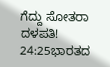ಗೆದ್ದು ಸೋತರಾ ದಳಪತಿ!
24:25ಭಾರತದ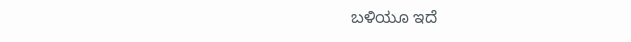ಬಳಿಯೂ ಇದೆ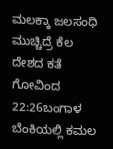ಮಲಕ್ಕಾ ಜಲಸಂಧಿ ಮುಚ್ಚಿದ್ರೆ ಕೆಲ ದೇಶದ ಕತೆ ಗೋವಿಂದ
22:26ಬಂಗಾಳ ಬೆಂಕಿಯಲ್ಲಿ ಕಮಲ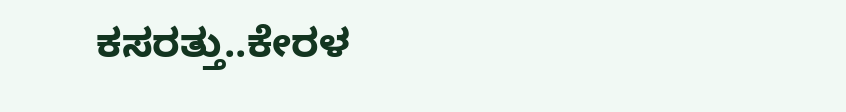ಕಸರತ್ತು..ಕೇರಳ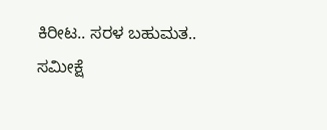ಕಿರೀಟ.. ಸರಳ ಬಹುಮತ.. ಸಮೀಕ್ಷೆ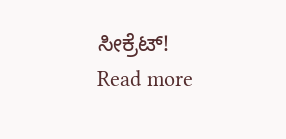ಸೀಕ್ರೆಟ್!
Read more